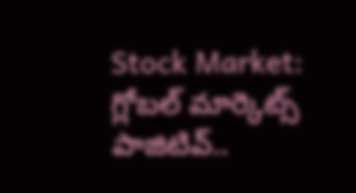Stock Market: గ్లోబల్ మార్కెట్స్ పాజిటివ్..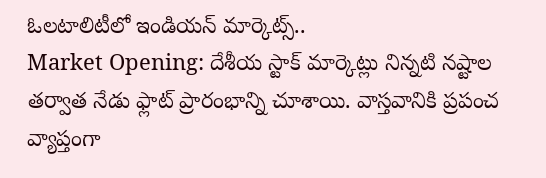ఓలటాలిటీలో ఇండియన్ మార్కెట్స్..
Market Opening: దేశీయ స్టాక్ మార్కెట్లు నిన్నటి నష్టాల తర్వాత నేడు ఫ్లాట్ ప్రారంభాన్ని చూశాయి. వాస్తవానికి ప్రపంచ వ్యాప్తంగా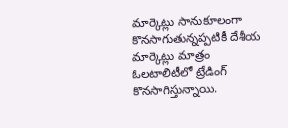మార్కెట్లు సానుకూలంగా కొనసాగుతున్నప్పటికీ దేశీయ మార్కెట్లు మాత్రం ఓలటాలిటీలో ట్రేడింగ్ కొనసాగిస్తున్నాయి.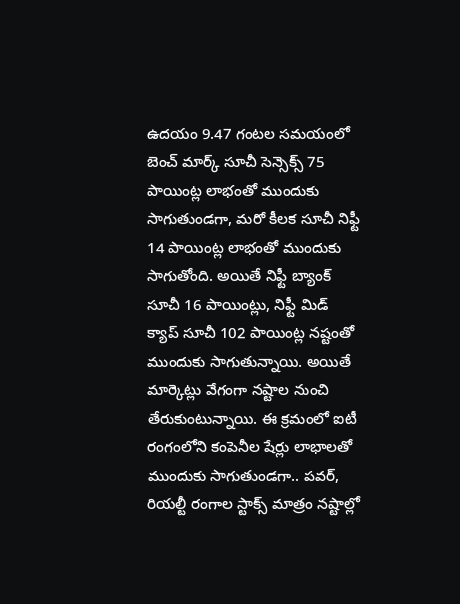ఉదయం 9.47 గంటల సమయంలో బెంచ్ మార్క్ సూచీ సెన్సెక్స్ 75 పాయింట్ల లాభంతో ముందుకు సాగుతుండగా, మరో కీలక సూచీ నిఫ్టీ 14 పాయింట్ల లాభంతో ముందుకు సాగుతోంది. అయితే నిఫ్టీ బ్యాంక్ సూచీ 16 పాయింట్లు, నిఫ్టీ మిడ్ క్యాప్ సూచీ 102 పాయింట్ల నష్టంతో ముందుకు సాగుతున్నాయి. అయితే మార్కెట్లు వేగంగా నష్టాల నుంచి తేరుకుంటున్నాయి. ఈ క్రమంలో ఐటీ రంగంలోని కంపెనీల షేర్లు లాభాలతో ముందుకు సాగుతుండగా.. పవర్, రియల్టీ రంగాల స్టాక్స్ మాత్రం నష్టాల్లో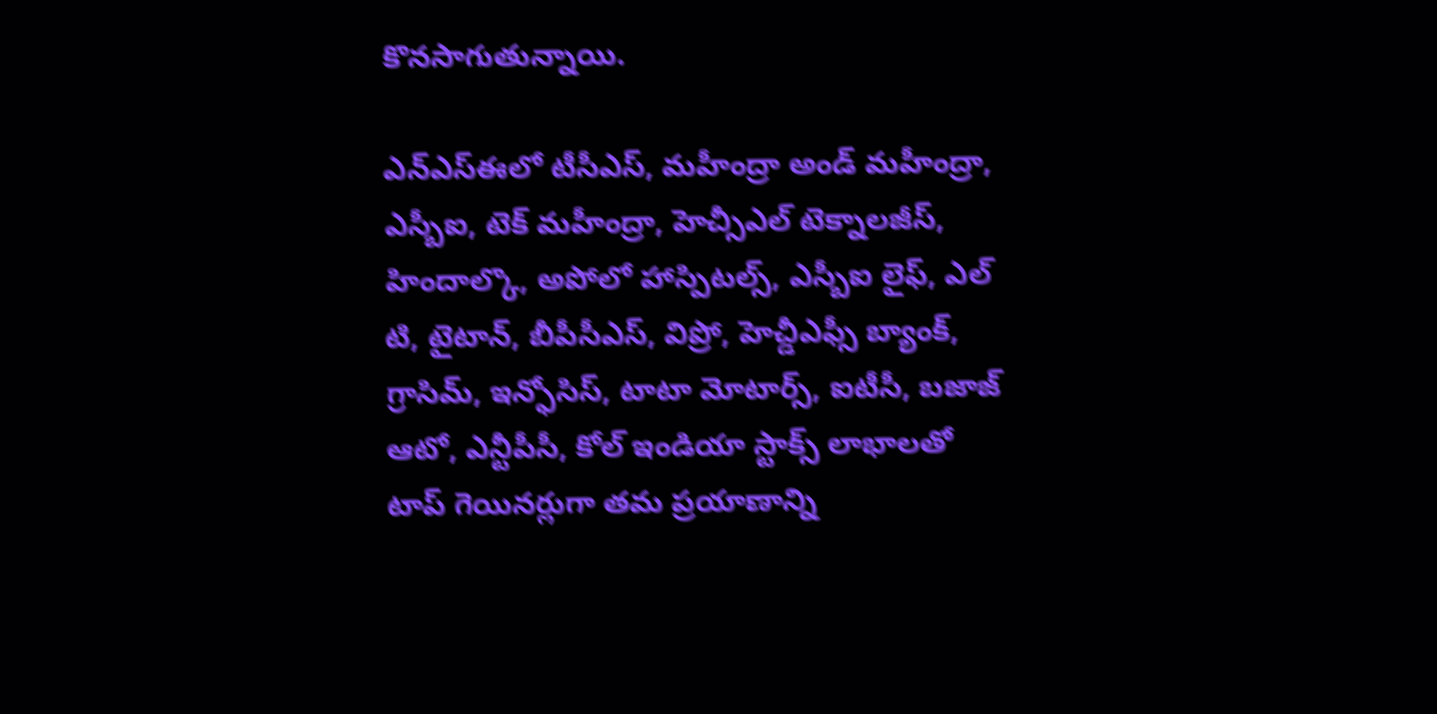కొనసాగుతున్నాయి.

ఎన్ఎస్ఈలో టీసీఎస్, మహీంద్రా అండ్ మహీంద్రా, ఎస్బీఐ, టెక్ మహీంద్రా, హెచ్సీఎల్ టెక్నాలజీస్, హిందాల్కొ, అపోలో హాస్పిటల్స్, ఎస్బీఐ లైఫ్, ఎల్ టి, టైటాన్, బీపీసీఎస్, విప్రో, హెచ్డీఎఫ్సీ బ్యాంక్, గ్రాసిమ్, ఇన్ఫోసిస్, టాటా మోటార్స్, ఐటీసీ, బజాజ్ ఆటో, ఎన్టీపీసీ, కోల్ ఇండియా స్టాక్స్ లాభాలతో టాప్ గెయినర్లుగా తమ ప్రయాణాన్ని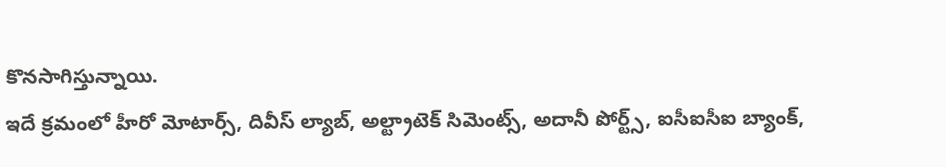కొనసాగిస్తున్నాయి.
ఇదే క్రమంలో హీరో మోటార్స్, దివీస్ ల్యాబ్, అల్ట్రాటెక్ సిమెంట్స్, అదానీ పోర్ట్స్, ఐసీఐసీఐ బ్యాంక్,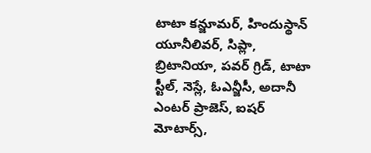టాటా కన్జూమర్, హిందుస్థాన్ యూనీలివర్, సిప్లా, బ్రిటానియా, పవర్ గ్రిడ్, టాటా స్టీల్, నెస్లే, ఓఎన్జీసీ, అదానీ ఎంటర్ ప్రాజెస్, ఐషర్ మోటార్స్,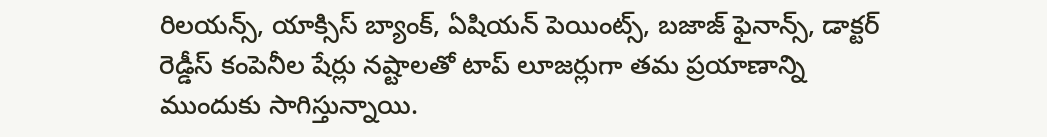రిలయన్స్, యాక్సిస్ బ్యాంక్, ఏషియన్ పెయింట్స్, బజాజ్ ఫైనాన్స్, డాక్టర్ రెడ్డీస్ కంపెనీల షేర్లు నష్టాలతో టాప్ లూజర్లుగా తమ ప్రయాణాన్ని ముందుకు సాగిస్తున్నాయి.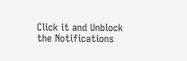Click it and Unblock the Notifications